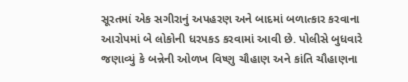સૂરતમાં એક સગીરાનું અપહરણ અને બાદમાં બળાત્કાર કરવાના આરોપમાં બે લોકોની ધરપકડ કરવામાં આવી છે. પોલીસે બુધવારે જણાવ્યું કે બન્નેની ઓળખ વિષ્ણુ ચૌહાણ અને કાંતિ ચૌહાણના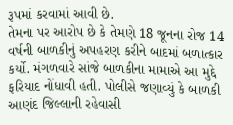રૂપમાં કરવામાં આવી છે.
તેમના પર આરોપ છે કે તેમણે 18 જૂનના રોજ 14 વર્ષની બાળકીનું અપહરણ કરીને બાદમાં બળાત્કાર કર્યો. મંગળવારે સાંજે બાળકીના મામાએ આ મુદ્દે ફરિયાદ નોંધાવી હતી. પોલીસે જણાવ્યું કે બાળકી આણંદ જિલ્લાની રહેવાસી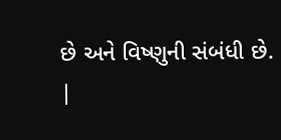છે અને વિષ્ણુની સંબંધી છે.
|